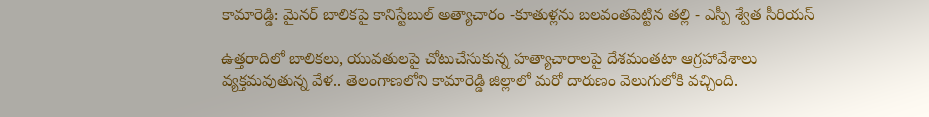కామారెడ్డి: మైనర్ బాలికపై కానిస్టేబుల్ అత్యాచారం -కూతుళ్లను బలవంతపెట్టిన తల్లి - ఎస్పీ శ్వేత సీరియస్

ఉత్తరాదిలో బాలికలు, యువతులపై చోటుచేసుకున్న హత్యాచారాలపై దేశమంతటా ఆగ్రహావేశాలు వ్యక్తమవుతున్న వేళ.. తెలంగాణలోని కామారెడ్డి జిల్లాలో మరో దారుణం వెలుగులోకి వచ్చింది.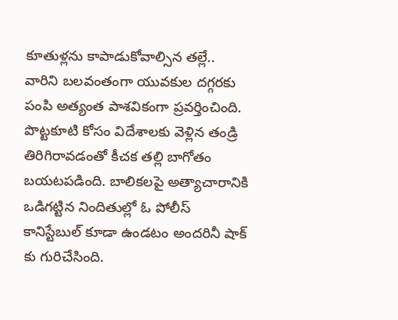కూతుళ్లను కాపాడుకోవాల్సిన తల్లే.. వారిని బలవంతంగా యువకుల దగ్గరకు పంపి అత్యంత పాశవికంగా ప్రవర్తించింది. పొట్టకూటి కోసం విదేశాలకు వెళ్లిన తండ్రి తిరిగిరావడంతో కీచక తల్లి బాగోతం బయటపడింది. బాలికలపై అత్యాచారానికి ఒడిగట్టిన నిందితుల్లో ఓ పోలీస్ కానిస్టేబుల్ కూడా ఉండటం అందరినీ షాక్ కు గురిచేసింది.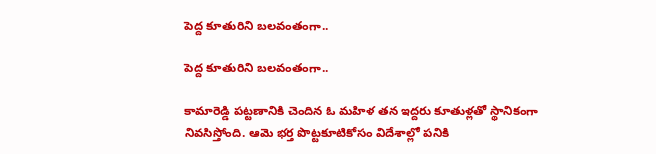పెద్ద కూతురిని బలవంతంగా..

పెద్ద కూతురిని బలవంతంగా..

కామారెడ్డి పట్టణానికి చెందిన ఓ మహిళ తన ఇద్దరు కూతుళ్లతో స్థానికంగా నివసిస్తోంది. ఆమె భర్త పొట్టకూటికోసం విదేశాల్లో పనికి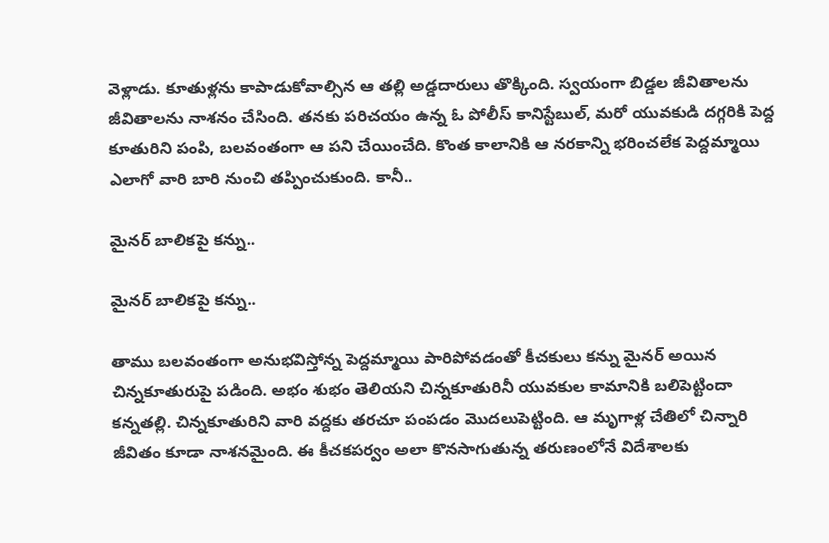వెళ్లాడు. కూతుళ్లను కాపాడుకోవాల్సిన ఆ తల్లి అడ్డదారులు తొక్కింది. స్వయంగా బిడ్డల జీవితాలను జీవితాలను నాశనం చేసింది. తనకు పరిచయం ఉన్న ఓ పోలీస్ కానిస్టేబుల్, మరో యువకుడి దగ్గరికి పెద్ద కూతురిని పంపి, బలవంతంగా ఆ పని చేయించేది. కొంత కాలానికి ఆ నరకాన్ని భరించలేక పెద్దమ్మాయి ఎలాగో వారి బారి నుంచి తప్పించుకుంది. కానీ..

మైనర్ బాలికపై కన్ను..

మైనర్ బాలికపై కన్ను..

తాము బలవంతంగా అనుభవిస్తోన్న పెద్దమ్మాయి పారిపోవడంతో కీచకులు కన్ను మైనర్ అయిన చిన్నకూతురుపై పడింది. అభం శుభం తెలియని చిన్నకూతురినీ యువకుల కామానికి బలిపెట్టిందా కన్నతల్లి. చిన్నకూతురిని వారి వద్దకు తరచూ పంపడం మొదలుపెట్టింది. ఆ మృగాళ్ల చేతిలో చిన్నారి జీవితం కూడా నాశనమైంది. ఈ కీచకపర్వం అలా కొనసాగుతున్న తరుణంలోనే విదేశాలకు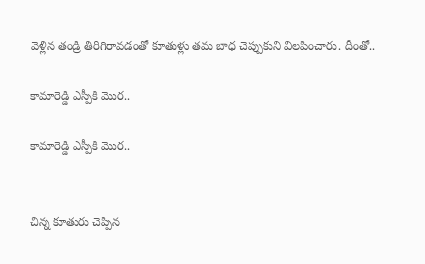వెళ్లిన తండ్రి తిరిగిరావడంతో కూతుళ్లు తమ బాధ చెప్పుకుని విలపించారు. దీంతో..

కామారెడ్డి ఎస్పీకి మొర..

కామారెడ్డి ఎస్పీకి మొర..


చిన్న కూతురు చెప్పిన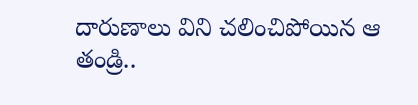దారుణాలు విని చలించిపోయిన ఆ తండ్రి..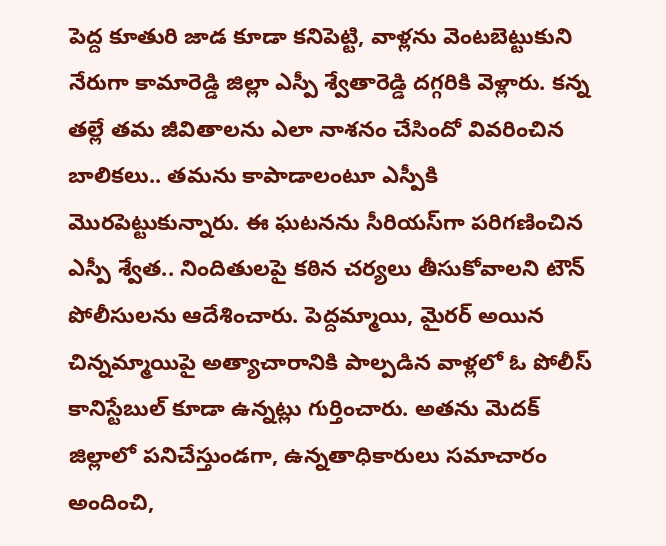పెద్ద కూతురి జాడ కూడా కనిపెట్టి, వాళ్లను వెంటబెట్టుకుని నేరుగా కామారెడ్డి జిల్లా ఎస్పీ శ్వేతారెడ్డి దగ్గరికి వెళ్లారు. కన్న తల్లే తమ జీవితాలను ఎలా నాశనం చేసిందో వివరించిన బాలికలు.. తమను కాపాడాలంటూ ఎస్పీకి మొరపెట్టుకున్నారు. ఈ ఘటనను సీరియస్‌గా పరిగణించిన ఎస్పీ శ్వేత.. నిందితులపై కఠిన చర్యలు తీసుకోవాలని టౌన్ పోలీసులను ఆదేశించారు. పెద్దమ్మాయి, మైరర్ అయిన చిన్నమ్మాయిపై అత్యాచారానికి పాల్పడిన వాళ్లలో ఓ పోలీస్ కానిస్టేబుల్ కూడా ఉన్నట్లు గుర్తించారు. అతను మెదక్ జిల్లాలో పనిచేస్తుండగా, ఉన్నతాధికారులు సమాచారం అందించి,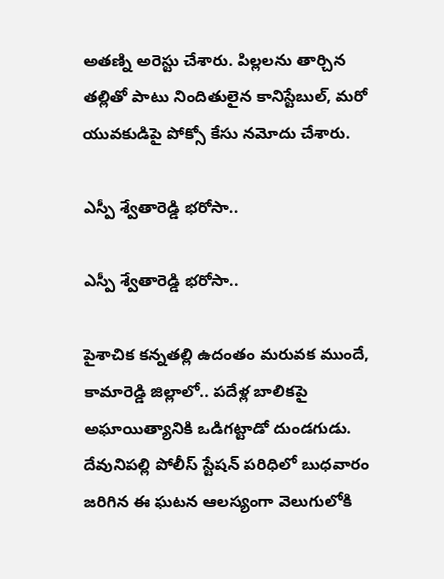అతణ్ని అరెస్టు చేశారు. పిల్లలను తార్చిన తల్లితో పాటు నిందితులైన కానిస్టేబుల్, మరో యువకుడిపై పోక్సో కేసు నమోదు చేశారు.

ఎస్పీ శ్వేతారెడ్డి భరోసా..

ఎస్పీ శ్వేతారెడ్డి భరోసా..

పైశాచిక కన్నతల్లి ఉదంతం మరువక ముందే, కామారెడ్డి జిల్లాలో.. పదేళ్ల బాలికపై అఘాయిత్యానికి ఒడిగట్టాడో దుండగుడు. దేవునిపల్లి పోలీస్ స్టేషన్‌ పరిధిలో బుధవారం జరిగిన ఈ ఘటన ఆలస్యంగా వెలుగులోకి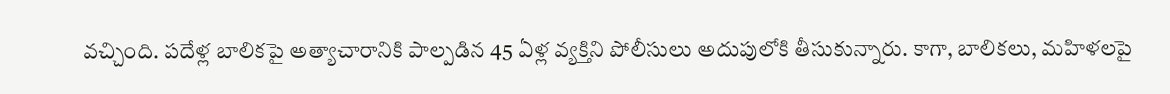వచ్చింది. పదేళ్ల బాలికపై అత్యాచారానికి పాల్పడిన 45 ఏళ్ల వ్యక్తిని పోలీసులు అదుపులోకి తీసుకున్నారు. కాగా, బాలికలు, మహిళలపై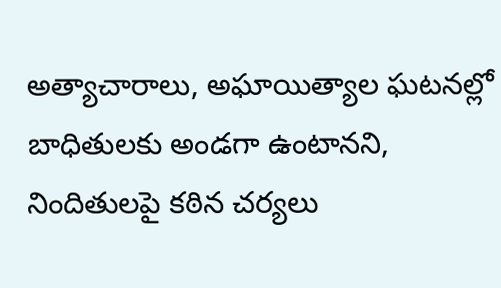అత్యాచారాలు, అఘాయిత్యాల ఘటనల్లో బాధితులకు అండగా ఉంటానని, నిందితులపై కఠిన చర్యలు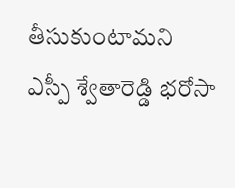తీసుకుంటామని ఎస్పీ శ్వేతారెడ్డి భరోసా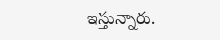ఇస్తున్నారు.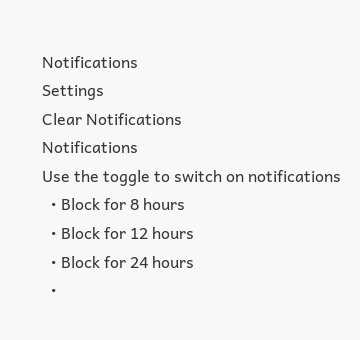Notifications
Settings
Clear Notifications
Notifications
Use the toggle to switch on notifications
  • Block for 8 hours
  • Block for 12 hours
  • Block for 24 hours
  •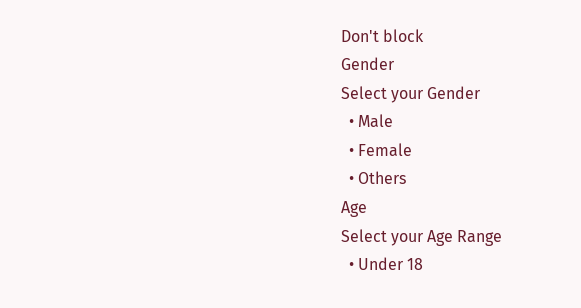Don't block
Gender
Select your Gender
  • Male
  • Female
  • Others
Age
Select your Age Range
  • Under 18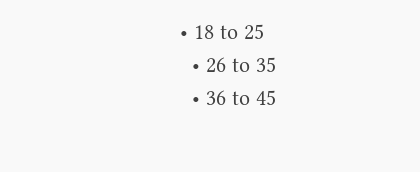• 18 to 25
  • 26 to 35
  • 36 to 45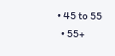• 45 to 55
  • 55+